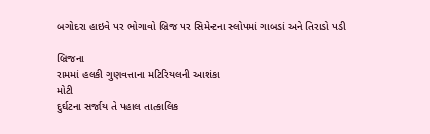બગોદરા હાઇવે પર ભોગાવો બ્રિજ પર સિમેન્ટના સ્લોપમાં ગાબડાં અને તિરાડો પડી

બ્રિજના
રામમાં હલકી ગુણવત્તાના મટિરિયલની આશંકા
મોટી
દુર્ઘટના સર્જાય તે પહાલ તાત્કાલિક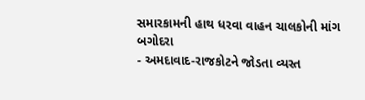સમારકામની હાથ ધરવા વાહન ચાલકોની માંગ
બગોદરા
- અમદાવાદ-રાજકોટને જોડતા વ્યસ્ત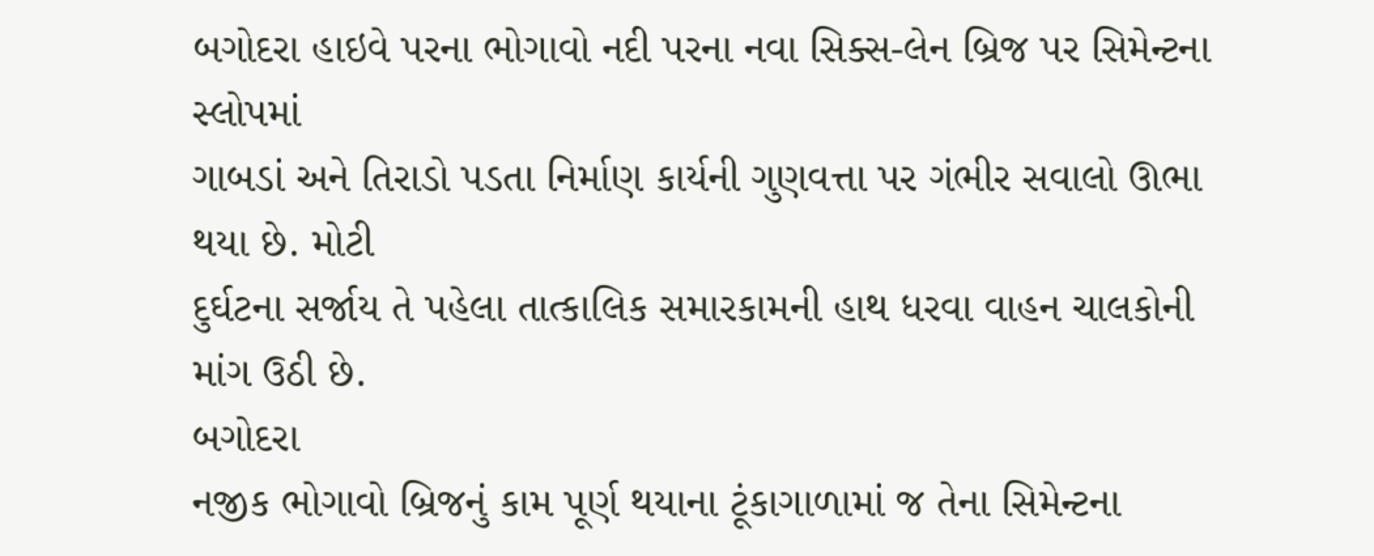બગોદરા હાઇવે પરના ભોગાવો નદી પરના નવા સિક્સ-લેન બ્રિજ પર સિમેન્ટના સ્લોપમાં
ગાબડાં અને તિરાડો પડતા નિર્માણ કાર્યની ગુણવત્તા પર ગંભીર સવાલો ઊભા થયા છે. મોટી
દુર્ઘટના સર્જાય તે પહેલા તાત્કાલિક સમારકામની હાથ ધરવા વાહન ચાલકોની માંગ ઉઠી છે.
બગોદરા
નજીક ભોગાવો બ્રિજનું કામ પૂર્ણ થયાના ટૂંકાગાળામાં જ તેના સિમેન્ટના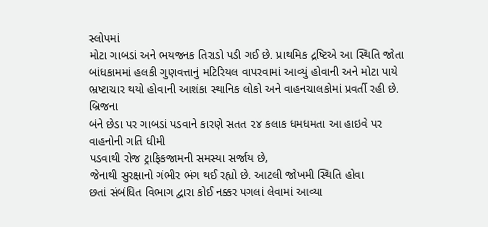સ્લોપમાં
મોટા ગાબડાં અને ભયજનક તિરાડો પડી ગઈ છે. પ્રાથમિક દ્રષ્ટિએ આ સ્થિતિ જોતા
બાંધકામમાં હલકી ગુણવત્તાનું મટિરિયલ વાપરવામાં આવ્યું હોવાની અને મોટા પાયે
ભ્રષ્ટાચાર થયો હોવાની આશંકા સ્થાનિક લોકો અને વાહનચાલકોમાં પ્રવર્તી રહી છે.
બ્રિજના
બંને છેડા પર ગાબડાં પડવાને કારણે સતત ૨૪ કલાક ધમધમતા આ હાઇવે પર વાહનોની ગતિ ધીમી
પડવાથી રોજ ટ્રાફિકજામની સમસ્યા સર્જાય છે,
જેનાથી સુરક્ષાનો ગંભીર ભંગ થઈ રહ્યો છે. આટલી જોખમી સ્થિતિ હોવા
છતાં સંબંધિત વિભાગ દ્વારા કોઈ નક્કર પગલાં લેવામાં આવ્યા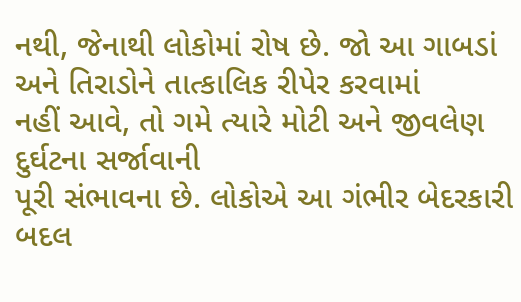નથી, જેનાથી લોકોમાં રોષ છે. જો આ ગાબડાં અને તિરાડોને તાત્કાલિક રીપેર કરવામાં
નહીં આવે, તો ગમે ત્યારે મોટી અને જીવલેણ દુર્ઘટના સર્જાવાની
પૂરી સંભાવના છે. લોકોએ આ ગંભીર બેદરકારી બદલ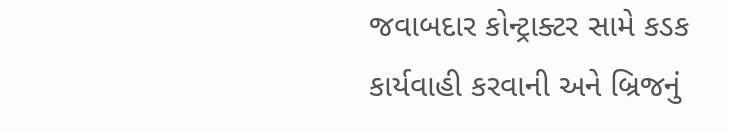જવાબદાર કોન્ટ્રાક્ટર સામે કડક
કાર્યવાહી કરવાની અને બ્રિજનું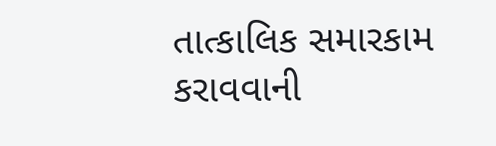તાત્કાલિક સમારકામ કરાવવાની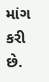માંગ કરી છે.